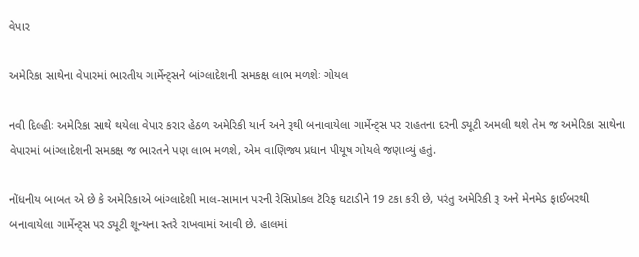વેપાર

અમેરિકા સાથેના વેપારમાં ભારતીય ગાર્મેન્ટ્સને બાંગ્લાદેશની સમકક્ષ લાભ મળશેઃ ગોયલ

નવી દિલ્હીઃ અમેરિકા સાથે થયેલા વેપાર કરાર હેઠળ અમેરિકી યાર્ન અને રૂથી બનાવાયેલા ગાર્મેન્ટ્સ પર રાહતના દરની ડ્યૂટી અમલી થશે તેમ જ અમેરિકા સાથેના વેપારમાં બાંગ્લાદેશની સમકક્ષ જ ભારતને પણ લાભ મળશે, એમ વાણિજ્ય પ્રધાન પીયૂષ ગોયલે જણાવ્યું હતું.

નોંધનીય બાબત એ છે કે અમેરિકાએ બાંગ્લાદેશી માલ-સામાન પરની રેસિપ્રોકલ ટૅરિફ ઘટાડીને 19 ટકા કરી છે, પરંતુ અમેરિકી રૂ અને મેનમેડ ફાઈબરથી બનાવાયેલા ગાર્મેન્ટ્સ પર ડ્યૂટી શૂન્યના સ્તરે રાખવામાં આવી છે. હાલમાં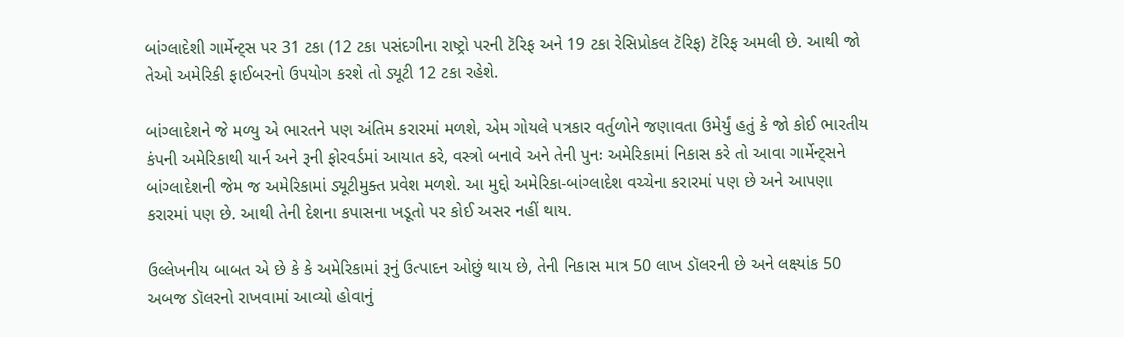બાંગ્લાદેશી ગાર્મેન્ટ્સ પર 31 ટકા (12 ટકા પસંદગીના રાષ્ટ્રો પરની ટૅરિફ અને 19 ટકા રેસિપ્રોકલ ટૅરિફ) ટૅરિફ અમલી છે. આથી જો તેઓ અમેરિકી ફાઈબરનો ઉપયોગ કરશે તો ડ્યૂટી 12 ટકા રહેશે.

બાંગ્લાદેશને જે મળ્યુ એ ભારતને પણ અંતિમ કરારમાં મળશે, એમ ગોયલે પત્રકાર વર્તુળોને જણાવતા ઉમેર્યું હતું કે જો કોઈ ભારતીય કંપની અમેરિકાથી યાર્ન અને રૂની ફોરવર્ડમાં આયાત કરે, વસ્ત્રો બનાવે અને તેની પુનઃ અમેરિકામાં નિકાસ કરે તો આવા ગાર્મેન્ટ્સને બાંગ્લાદેશની જેમ જ અમેરિકામાં ડ્યૂટીમુક્ત પ્રવેશ મળશે. આ મુદ્દો અમેરિકા-બાંગ્લાદેશ વચ્ચેના કરારમાં પણ છે અને આપણા કરારમાં પણ છે. આથી તેની દેશના કપાસના ખડૂતો પર કોઈ અસર નહીં થાય.

ઉલ્લેખનીય બાબત એ છે કે કે અમેરિકામાં રૂનું ઉત્પાદન ઓછું થાય છે, તેની નિકાસ માત્ર 50 લાખ ડૉલરની છે અને લક્ષ્યાંક 50 અબજ ડૉલરનો રાખવામાં આવ્યો હોવાનું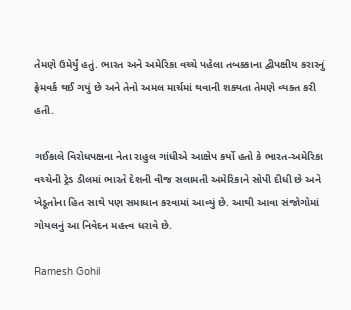તેમણે ઉમેર્યું હતું. ભારત અને અમેરિકા વચ્ચે પહેલા તબક્કાના દ્વીપક્ષીય કરારનું ફ્રેમવર્ક થઈ ગયું છે અને તેનો અમલ માર્ચમાં થવાની શક્યતા તેમણે વ્યક્ત કરી હતી.

ગઈકાલે વિરોધપક્ષના નેતા રાહુલ ગાંધીએ આક્ષેપ કર્યો હતો કે ભારત-અમેરિકા વચ્ચેની ટ્રેડ ડીલમાં ભારતે દેશની વીજ સલામતી અમેરિકાને સોપી દીધી છે અને ખેડૂતોના હિત સાથે પણ સમાધાન કરવામાં આવ્યું છે. આથી આવા સંજોગોમાં ગોયલનું આ નિવેદન મહત્ત્વ ધરાવે છે.

Ramesh Gohil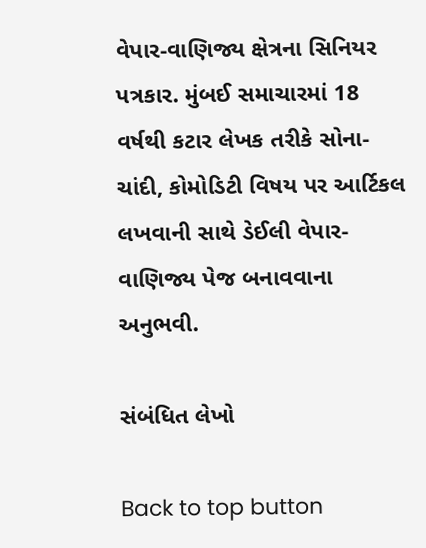વેપાર-વાણિજ્ય ક્ષેત્રના સિનિયર પત્રકાર. મુંબઈ સમાચારમાં 18 વર્ષથી કટાર લેખક તરીકે સોના-ચાંદી, કોમોડિટી વિષય પર આર્ટિકલ લખવાની સાથે ડેઈલી વેપાર-વાણિજ્ય પેજ બનાવવાના અનુભવી.

સંબંધિત લેખો

Back to top button